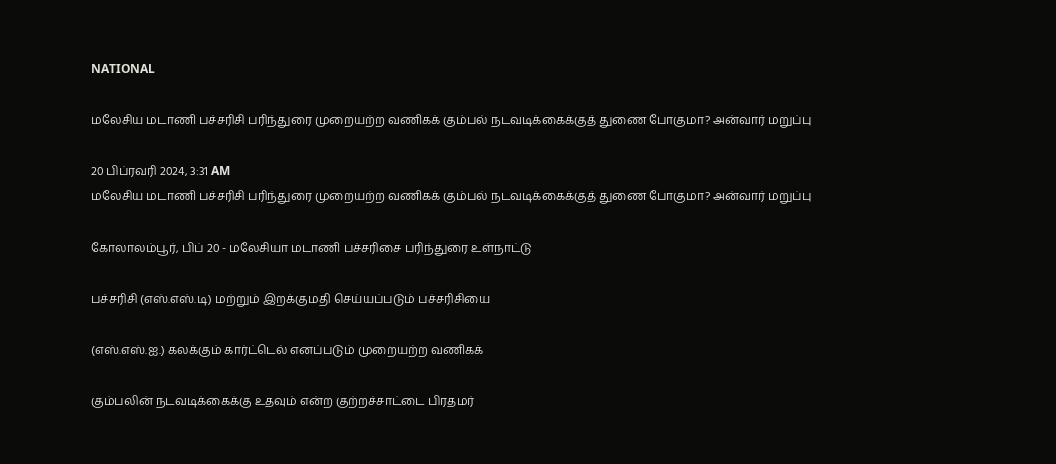NATIONAL

மலேசிய மடாணி பச்சரிசி பரிந்துரை முறையற்ற வணிகக் கும்பல் நடவடிக்கைக்குத் துணை போகுமா? அன்வார் மறுப்பு

20 பிப்ரவரி 2024, 3:31 AM
மலேசிய மடாணி பச்சரிசி பரிந்துரை முறையற்ற வணிகக் கும்பல் நடவடிக்கைக்குத் துணை போகுமா? அன்வார் மறுப்பு

கோலாலம்பூர், பிப் 20 - மலேசியா மடாணி பச்சரிசை பரிந்துரை உள்நாட்டு

பச்சரிசி (எஸ்.எஸ்.டி) மற்றும் இறக்குமதி செய்யப்படும் பச்சரிசியை

(எஸ்.எஸ்.ஐ.) கலக்கும் கார்ட்டெல் எனப்படும் முறையற்ற வணிகக்

கும்பலின் நடவடிக்கைக்கு உதவும் என்ற குற்றச்சாட்டை பிரதமர்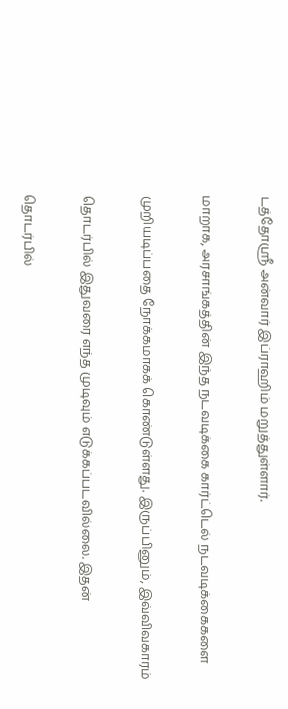டத்தோஸ்ரீ அன்வார் இப்ராஹிம் மறுத்துள்ளார்.

மாறாக, அரசாங்கத்தின் இந்த நடவடிக்கை கார்ட்டெல் நடவடிக்கைகளை

முறியடிப்பதை நோக்கமாகக் கொண்டுள்ளது. இருப்பினும், இவ்விவகாரம்

தொடர்பில் இதுவரை எந்த முடிவும் எடுக்கப்படவில்லை. இதன்

தொடர்பில்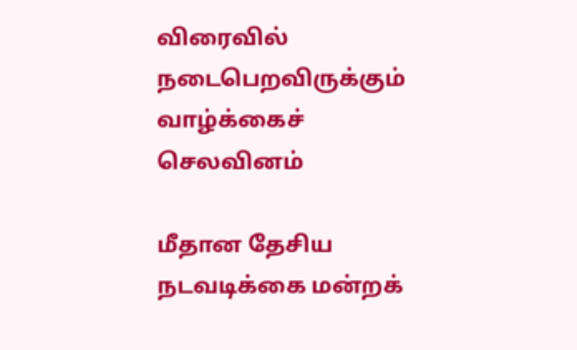விரைவில் நடைபெறவிருக்கும் வாழ்க்கைச் செலவினம்

மீதான தேசிய நடவடிக்கை மன்றக்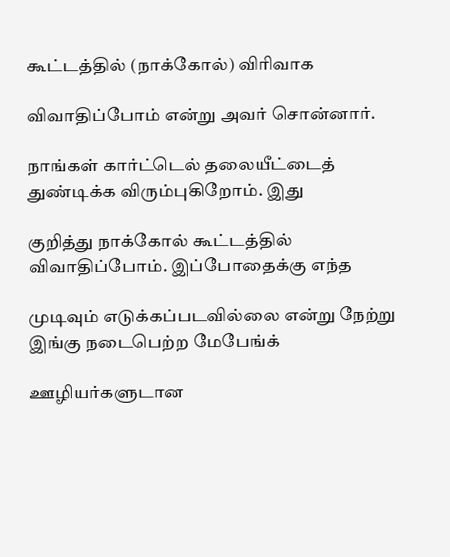கூட்டத்தில் (நாக்கோல்) விரிவாக

விவாதிப்போம் என்று அவர் சொன்னார்.

நாங்கள் கார்ட்டெல் தலையீட்டைத் துண்டிக்க விரும்புகிறோம். இது

குறித்து நாக்கோல் கூட்டத்தில் விவாதிப்போம். இப்போதைக்கு எந்த

முடிவும் எடுக்கப்படவில்லை என்று நேற்று இங்கு நடைபெற்ற மேபேங்க்

ஊழியர்களுடான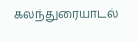கலந்துரையாடல்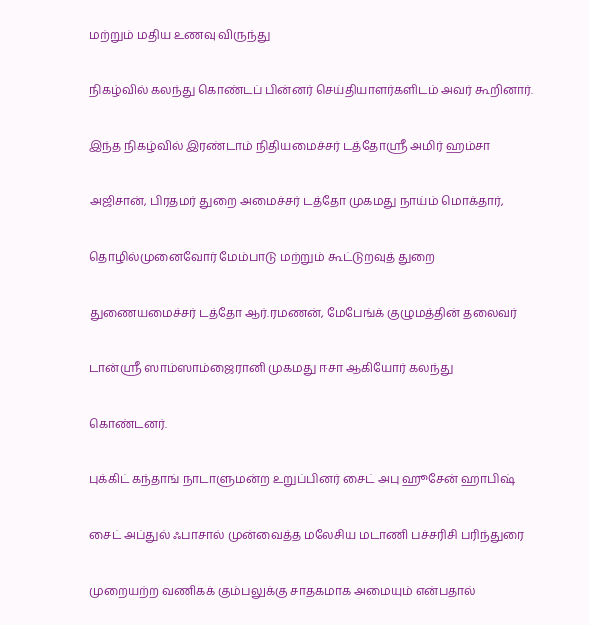மற்றும் மதிய உணவு விருந்து

நிகழ்வில் கலந்து கொண்டப் பின்னர் செய்தியாளர்களிடம் அவர் கூறினார்.

இந்த நிகழ்வில் இரண்டாம் நிதியமைச்சர் டத்தோஸ்ரீ அமிர் ஹம்சா

அஜிசான், பிரதமர் துறை அமைச்சர் டத்தோ முகமது நாய்ம் மொக்தார்,

தொழில்முனைவோர் மேம்பாடு மற்றும் கூட்டுறவுத் துறை

துணையமைச்சர் டத்தோ ஆர்.ரமணன், மேபேங்க் குழுமத்தின் தலைவர்

டான்ஸ்ரீ ஸாம்ஸாம்ஜைரானி முகமது ஈசா ஆகியோர் கலந்து

கொண்டனர்.

புக்கிட் கந்தாங் நாடாளுமன்ற உறுப்பினர் சைட் அபு ஹூசேன் ஹாபிஷ்

சைட் அப்துல் ஃபாசால் முன்வைத்த மலேசிய மடாணி பச்சரிசி பரிந்துரை

முறையற்ற வணிகக் கும்பலுக்கு சாதகமாக அமையும் என்பதால்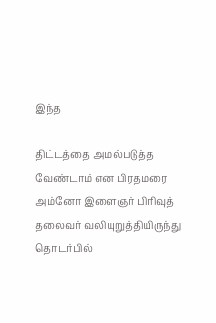இந்த

திட்டத்தை அமல்படுத்த வேண்டாம் என பிரதமரை அம்னோ இளைஞர் பிரிவுத் தலைவர் வலியுறுத்தியிருந்து தொடர்பில்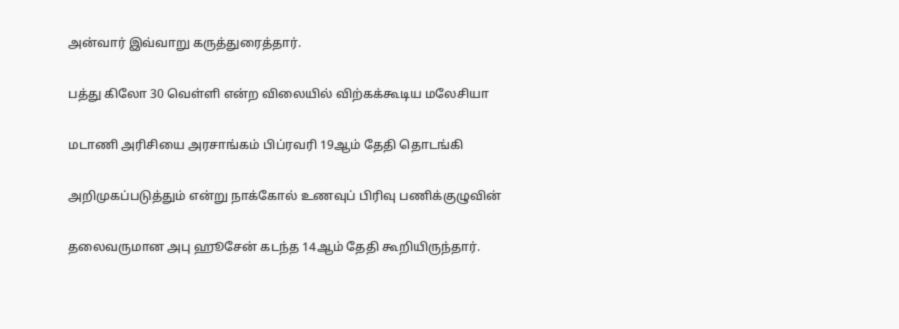அன்வார் இவ்வாறு கருத்துரைத்தார்.

பத்து கிலோ 30 வெள்ளி என்ற விலையில் விற்கக்கூடிய மலேசியா

மடாணி அரிசியை அரசாங்கம் பிப்ரவரி 19ஆம் தேதி தொடங்கி

அறிமுகப்படுத்தும் என்று நாக்கோல் உணவுப் பிரிவு பணிக்குழுவின்

தலைவருமான அபு ஹூசேன் கடந்த 14ஆம் தேதி கூறியிருந்தார்.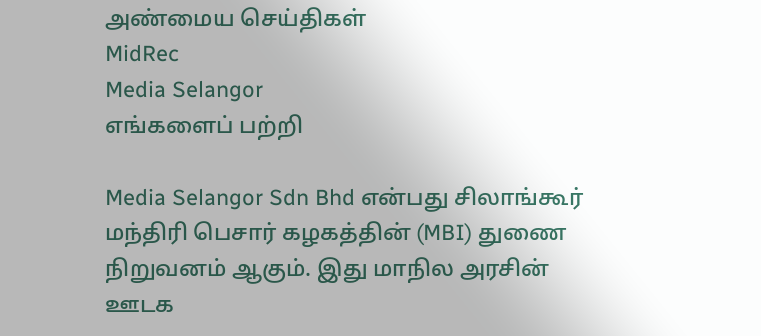அண்மைய செய்திகள்
MidRec
Media Selangor
எங்களைப் பற்றி

Media Selangor Sdn Bhd என்பது சிலாங்கூர் மந்திரி பெசார் கழகத்தின் (MBI) துணை நிறுவனம் ஆகும். இது மாநில அரசின் ஊடக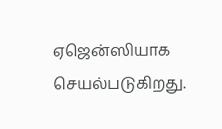ஏஜென்ஸியாக செயல்படுகிறது.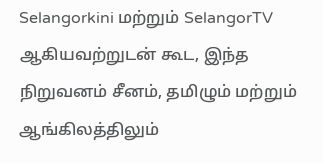Selangorkini மற்றும் SelangorTV ஆகியவற்றுடன் கூட, இந்த நிறுவனம் சீனம், தமிழும் மற்றும் ஆங்கிலத்திலும்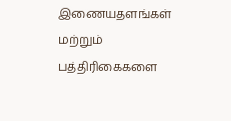இணையதளங்கள் மற்றும் பத்திரிகைகளை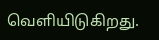வெளியிடுகிறது.